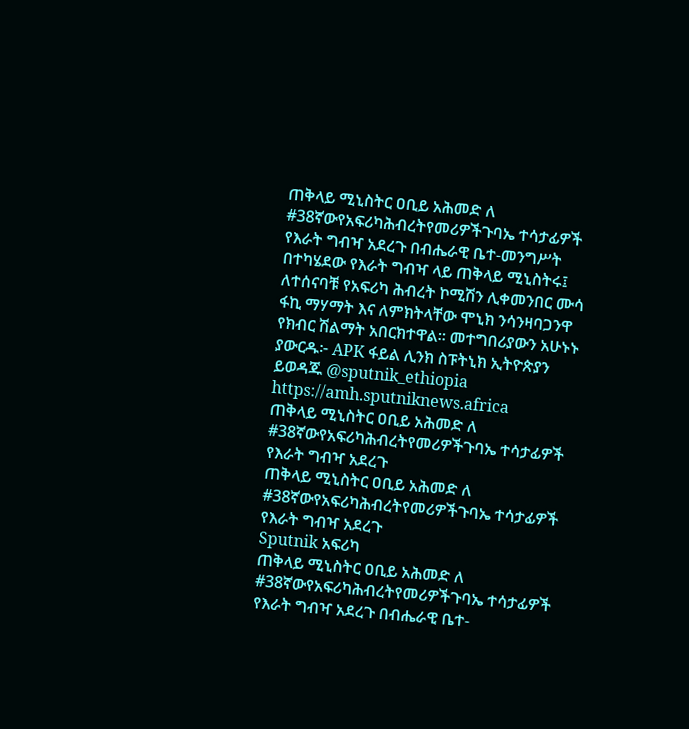ጠቅላይ ሚኒስትር ዐቢይ አሕመድ ለ #38ኛውየአፍሪካሕብረትየመሪዎችጉባኤ ተሳታፊዎች የእራት ግብዣ አደረጉ በብሔራዊ ቤተ-መንግሥት በተካሄደው የእራት ግብዣ ላይ ጠቅላይ ሚኒስትሩ፤ ለተሰናባቹ የአፍሪካ ሕብረት ኮሚሽን ሊቀመንበር ሙሳ ፋኪ ማሃማት እና ለምክትላቸው ሞኒክ ንሳንዛባጋንዋ የክብር ሽልማት አበርክተዋል። መተግበሪያውን አሁኑኑ ያውርዱ፦ APK ፋይል ሊንክ ስፑትኒክ ኢትዮጵያን ይወዳጁ @sputnik_ethiopia
https://amh.sputniknews.africa
ጠቅላይ ሚኒስትር ዐቢይ አሕመድ ለ #38ኛውየአፍሪካሕብረትየመሪዎችጉባኤ ተሳታፊዎች የእራት ግብዣ አደረጉ
ጠቅላይ ሚኒስትር ዐቢይ አሕመድ ለ #38ኛውየአፍሪካሕብረትየመሪዎችጉባኤ ተሳታፊዎች የእራት ግብዣ አደረጉ
Sputnik አፍሪካ
ጠቅላይ ሚኒስትር ዐቢይ አሕመድ ለ #38ኛውየአፍሪካሕብረትየመሪዎችጉባኤ ተሳታፊዎች የእራት ግብዣ አደረጉ በብሔራዊ ቤተ-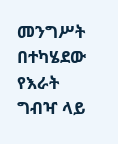መንግሥት በተካሄደው የእራት ግብዣ ላይ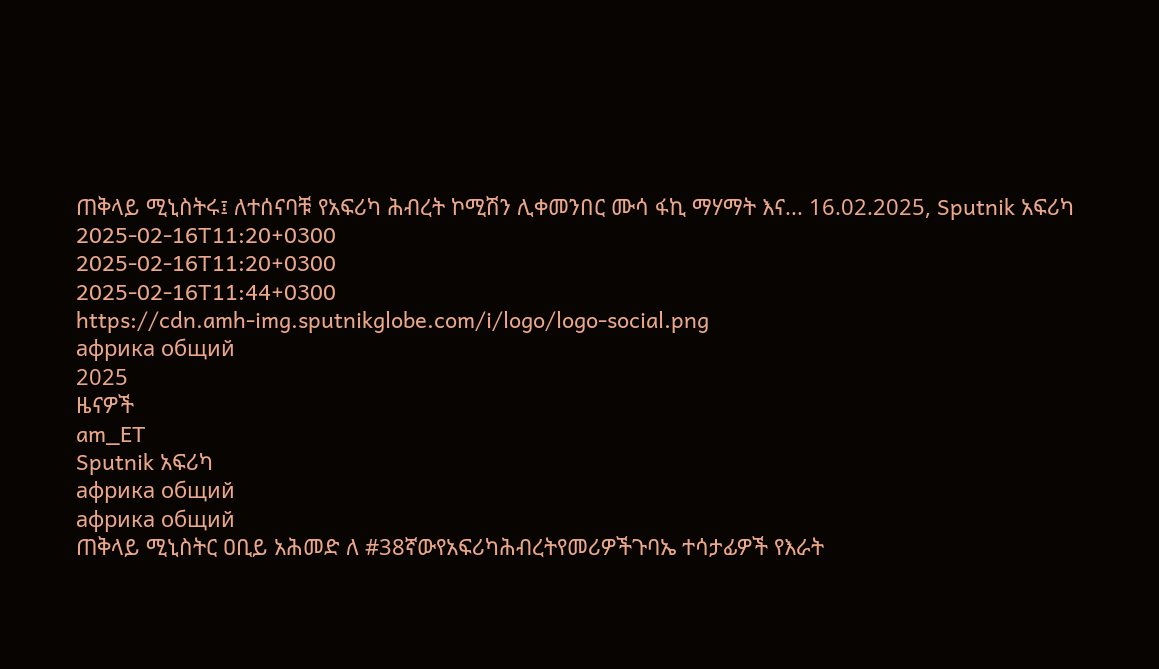ጠቅላይ ሚኒስትሩ፤ ለተሰናባቹ የአፍሪካ ሕብረት ኮሚሽን ሊቀመንበር ሙሳ ፋኪ ማሃማት እና... 16.02.2025, Sputnik አፍሪካ
2025-02-16T11:20+0300
2025-02-16T11:20+0300
2025-02-16T11:44+0300
https://cdn.amh-img.sputnikglobe.com/i/logo/logo-social.png
африка общий
2025
ዜናዎች
am_ET
Sputnik አፍሪካ
африка общий
африка общий
ጠቅላይ ሚኒስትር ዐቢይ አሕመድ ለ #38ኛውየአፍሪካሕብረትየመሪዎችጉባኤ ተሳታፊዎች የእራት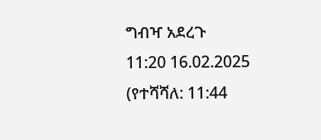ግብዣ አደረጉ
11:20 16.02.2025 (የተሻሻለ: 11:44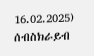16.02.2025)
ሰብስክራይብ